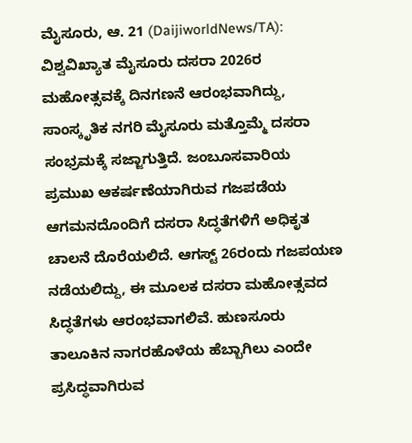ಮೈಸೂರು, ಆ. 21 (DaijiworldNews/TA): ವಿಶ್ವವಿಖ್ಯಾತ ಮೈಸೂರು ದಸರಾ 2026ರ ಮಹೋತ್ಸವಕ್ಕೆ ದಿನಗಣನೆ ಆರಂಭವಾಗಿದ್ದು, ಸಾಂಸ್ಕೃತಿಕ ನಗರಿ ಮೈಸೂರು ಮತ್ತೊಮ್ಮೆ ದಸರಾ ಸಂಭ್ರಮಕ್ಕೆ ಸಜ್ಜಾಗುತ್ತಿದೆ. ಜಂಬೂಸವಾರಿಯ ಪ್ರಮುಖ ಆಕರ್ಷಣೆಯಾಗಿರುವ ಗಜಪಡೆಯ ಆಗಮನದೊಂದಿಗೆ ದಸರಾ ಸಿದ್ಧತೆಗಳಿಗೆ ಅಧಿಕೃತ ಚಾಲನೆ ದೊರೆಯಲಿದೆ. ಆಗಸ್ಟ್ 26ರಂದು ಗಜಪಯಣ ನಡೆಯಲಿದ್ದು, ಈ ಮೂಲಕ ದಸರಾ ಮಹೋತ್ಸವದ ಸಿದ್ಧತೆಗಳು ಆರಂಭವಾಗಲಿವೆ. ಹುಣಸೂರು ತಾಲೂಕಿನ ನಾಗರಹೊಳೆಯ ಹೆಬ್ಬಾಗಿಲು ಎಂದೇ ಪ್ರಸಿದ್ಧವಾಗಿರುವ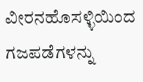ವೀರನಹೊಸಳ್ಳಿಯಿಂದ ಗಜಪಡೆಗಳನ್ನು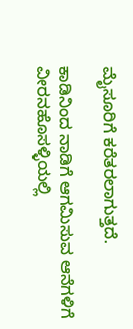ಮೈಸೂರಿಗೆ ಕರೆತರಲಾಗುತ್ತದೆ.

ಕಾಡಿನಿಂದ ನಾಡಿಗೆ ಆಗಮಿಸುವ ಆನೆಗಳಿಗೆ ವೀರನಹೊಸಳ್ಳಿಯಲ್ಲಿ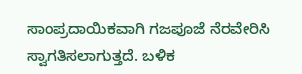ಸಾಂಪ್ರದಾಯಿಕವಾಗಿ ಗಜಪೂಜೆ ನೆರವೇರಿಸಿ ಸ್ವಾಗತಿಸಲಾಗುತ್ತದೆ. ಬಳಿಕ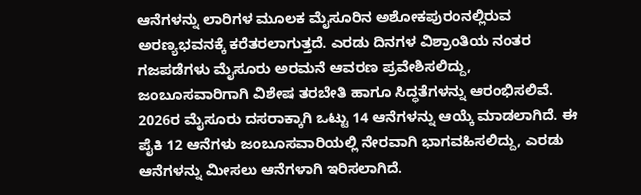ಆನೆಗಳನ್ನು ಲಾರಿಗಳ ಮೂಲಕ ಮೈಸೂರಿನ ಅಶೋಕಪುರಂನಲ್ಲಿರುವ ಅರಣ್ಯಭವನಕ್ಕೆ ಕರೆತರಲಾಗುತ್ತದೆ. ಎರಡು ದಿನಗಳ ವಿಶ್ರಾಂತಿಯ ನಂತರ ಗಜಪಡೆಗಳು ಮೈಸೂರು ಅರಮನೆ ಆವರಣ ಪ್ರವೇಶಿಸಲಿದ್ದು, ಜಂಬೂಸವಾರಿಗಾಗಿ ವಿಶೇಷ ತರಬೇತಿ ಹಾಗೂ ಸಿದ್ಧತೆಗಳನ್ನು ಆರಂಭಿಸಲಿವೆ.
2026ರ ಮೈಸೂರು ದಸರಾಕ್ಕಾಗಿ ಒಟ್ಟು 14 ಆನೆಗಳನ್ನು ಆಯ್ಕೆ ಮಾಡಲಾಗಿದೆ. ಈ ಪೈಕಿ 12 ಆನೆಗಳು ಜಂಬೂಸವಾರಿಯಲ್ಲಿ ನೇರವಾಗಿ ಭಾಗವಹಿಸಲಿದ್ದು, ಎರಡು ಆನೆಗಳನ್ನು ಮೀಸಲು ಆನೆಗಳಾಗಿ ಇರಿಸಲಾಗಿದೆ.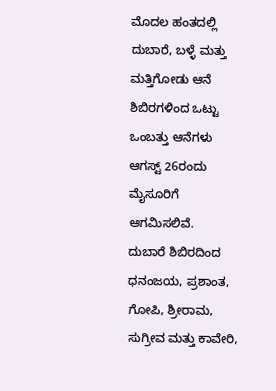ಮೊದಲ ಹಂತದಲ್ಲಿ ದುಬಾರೆ, ಬಳ್ಳೆ ಮತ್ತು ಮತ್ತಿಗೋಡು ಆನೆ ಶಿಬಿರಗಳಿಂದ ಒಟ್ಟು ಒಂಬತ್ತು ಆನೆಗಳು ಆಗಸ್ಟ್ 26ರಂದು ಮೈಸೂರಿಗೆ ಆಗಮಿಸಲಿವೆ.
ದುಬಾರೆ ಶಿಬಿರದಿಂದ ಧನಂಜಯ, ಪ್ರಶಾಂತ, ಗೋಪಿ, ಶ್ರೀರಾಮ, ಸುಗ್ರೀವ ಮತ್ತು ಕಾವೇರಿ,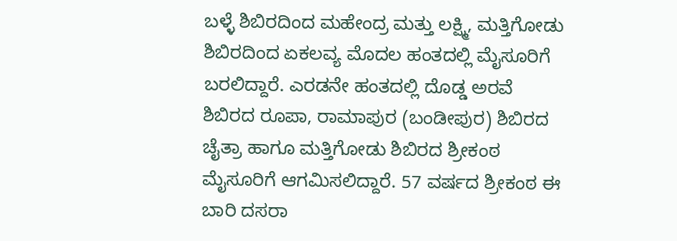ಬಳ್ಳೆ ಶಿಬಿರದಿಂದ ಮಹೇಂದ್ರ ಮತ್ತು ಲಕ್ಷ್ಮಿ, ಮತ್ತಿಗೋಡು ಶಿಬಿರದಿಂದ ಏಕಲವ್ಯ ಮೊದಲ ಹಂತದಲ್ಲಿ ಮೈಸೂರಿಗೆ ಬರಲಿದ್ದಾರೆ. ಎರಡನೇ ಹಂತದಲ್ಲಿ ದೊಡ್ಡ ಅರವೆ ಶಿಬಿರದ ರೂಪಾ, ರಾಮಾಪುರ (ಬಂಡೀಪುರ) ಶಿಬಿರದ ಚೈತ್ರಾ ಹಾಗೂ ಮತ್ತಿಗೋಡು ಶಿಬಿರದ ಶ್ರೀಕಂಠ ಮೈಸೂರಿಗೆ ಆಗಮಿಸಲಿದ್ದಾರೆ. 57 ವರ್ಷದ ಶ್ರೀಕಂಠ ಈ ಬಾರಿ ದಸರಾ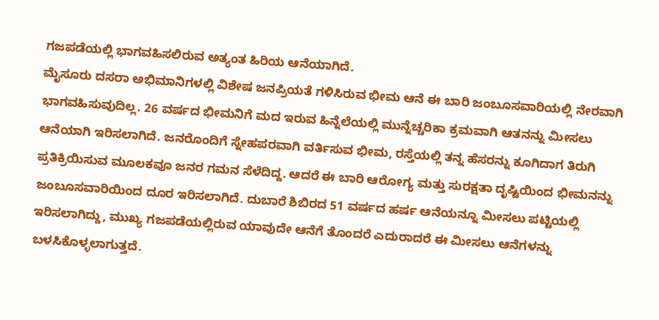ಗಜಪಡೆಯಲ್ಲಿ ಭಾಗವಹಿಸಲಿರುವ ಅತ್ಯಂತ ಹಿರಿಯ ಆನೆಯಾಗಿದೆ.
ಮೈಸೂರು ದಸರಾ ಅಭಿಮಾನಿಗಳಲ್ಲಿ ವಿಶೇಷ ಜನಪ್ರಿಯತೆ ಗಳಿಸಿರುವ ಭೀಮ ಆನೆ ಈ ಬಾರಿ ಜಂಬೂಸವಾರಿಯಲ್ಲಿ ನೇರವಾಗಿ ಭಾಗವಹಿಸುವುದಿಲ್ಲ. 26 ವರ್ಷದ ಭೀಮನಿಗೆ ಮದ ಇರುವ ಹಿನ್ನೆಲೆಯಲ್ಲಿ ಮುನ್ನೆಚ್ಚರಿಕಾ ಕ್ರಮವಾಗಿ ಆತನನ್ನು ಮೀಸಲು ಆನೆಯಾಗಿ ಇರಿಸಲಾಗಿದೆ. ಜನರೊಂದಿಗೆ ಸ್ನೇಹಪರವಾಗಿ ವರ್ತಿಸುವ ಭೀಮ, ರಸ್ತೆಯಲ್ಲಿ ತನ್ನ ಹೆಸರನ್ನು ಕೂಗಿದಾಗ ತಿರುಗಿ ಪ್ರತಿಕ್ರಿಯಿಸುವ ಮೂಲಕವೂ ಜನರ ಗಮನ ಸೆಳೆದಿದ್ದ. ಆದರೆ ಈ ಬಾರಿ ಆರೋಗ್ಯ ಮತ್ತು ಸುರಕ್ಷತಾ ದೃಷ್ಟಿಯಿಂದ ಭೀಮನನ್ನು ಜಂಬೂಸವಾರಿಯಿಂದ ದೂರ ಇರಿಸಲಾಗಿದೆ. ದುಬಾರೆ ಶಿಬಿರದ 51 ವರ್ಷದ ಹರ್ಷ ಆನೆಯನ್ನೂ ಮೀಸಲು ಪಟ್ಟಿಯಲ್ಲಿ ಇರಿಸಲಾಗಿದ್ದು, ಮುಖ್ಯ ಗಜಪಡೆಯಲ್ಲಿರುವ ಯಾವುದೇ ಆನೆಗೆ ತೊಂದರೆ ಎದುರಾದರೆ ಈ ಮೀಸಲು ಆನೆಗಳನ್ನು ಬಳಸಿಕೊಳ್ಳಲಾಗುತ್ತದೆ.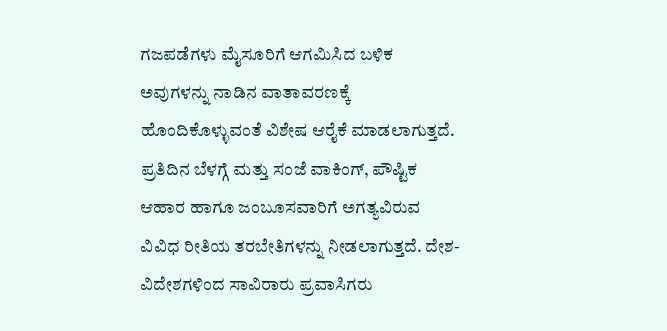ಗಜಪಡೆಗಳು ಮೈಸೂರಿಗೆ ಆಗಮಿಸಿದ ಬಳಿಕ ಅವುಗಳನ್ನು ನಾಡಿನ ವಾತಾವರಣಕ್ಕೆ ಹೊಂದಿಕೊಳ್ಳುವಂತೆ ವಿಶೇಷ ಆರೈಕೆ ಮಾಡಲಾಗುತ್ತದೆ. ಪ್ರತಿದಿನ ಬೆಳಗ್ಗೆ ಮತ್ತು ಸಂಜೆ ವಾಕಿಂಗ್, ಪೌಷ್ಟಿಕ ಆಹಾರ ಹಾಗೂ ಜಂಬೂಸವಾರಿಗೆ ಅಗತ್ಯವಿರುವ ವಿವಿಧ ರೀತಿಯ ತರಬೇತಿಗಳನ್ನು ನೀಡಲಾಗುತ್ತದೆ. ದೇಶ-ವಿದೇಶಗಳಿಂದ ಸಾವಿರಾರು ಪ್ರವಾಸಿಗರು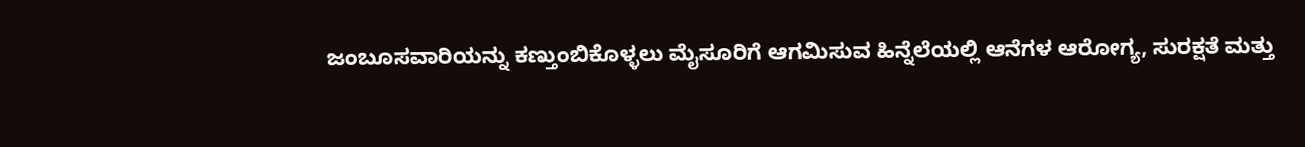ಜಂಬೂಸವಾರಿಯನ್ನು ಕಣ್ತುಂಬಿಕೊಳ್ಳಲು ಮೈಸೂರಿಗೆ ಆಗಮಿಸುವ ಹಿನ್ನೆಲೆಯಲ್ಲಿ ಆನೆಗಳ ಆರೋಗ್ಯ, ಸುರಕ್ಷತೆ ಮತ್ತು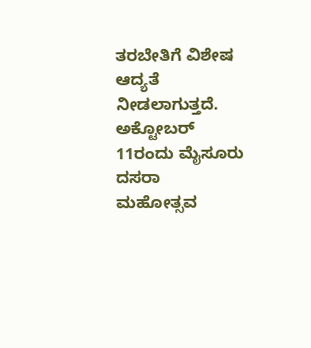ತರಬೇತಿಗೆ ವಿಶೇಷ ಆದ್ಯತೆ ನೀಡಲಾಗುತ್ತದೆ. ಅಕ್ಟೋಬರ್ 11ರಂದು ಮೈಸೂರು ದಸರಾ ಮಹೋತ್ಸವ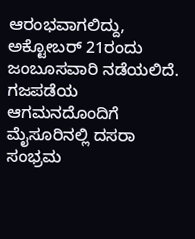ಆರಂಭವಾಗಲಿದ್ದು, ಅಕ್ಟೋಬರ್ 21ರಂದು ಜಂಬೂಸವಾರಿ ನಡೆಯಲಿದೆ. ಗಜಪಡೆಯ ಆಗಮನದೊಂದಿಗೆ ಮೈಸೂರಿನಲ್ಲಿ ದಸರಾ ಸಂಭ್ರಮ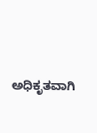ಅಧಿಕೃತವಾಗಿ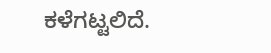ಕಳೆಗಟ್ಟಲಿದೆ.